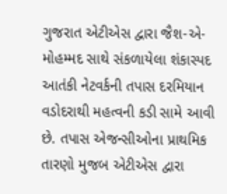ગુજરાત એટીએસ દ્વારા જૈશ-એ-મોહમ્મદ સાથે સંકળાયેલા શંકાસ્પદ આતંકી નેટવર્કની તપાસ દરમિયાન વડોદરાથી મહત્વની કડી સામે આવી છે. તપાસ એજન્સીઓના પ્રાથમિક તારણો મુજબ એટીએસ દ્વારા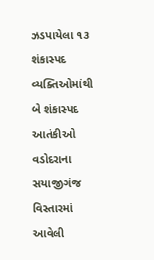ઝડપાયેલા ૧૩ શંકાસ્પદ વ્યક્તિઓમાંથી બે શંકાસ્પદ આતંકીઓ વડોદરાના સયાજીગંજ વિસ્તારમાં આવેલી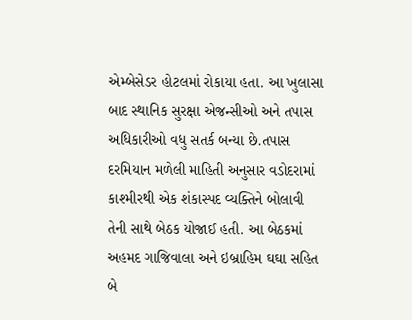એમ્બેસેડર હોટલમાં રોકાયા હતા. આ ખુલાસા બાદ સ્થાનિક સુરક્ષા એજન્સીઓ અને તપાસ અધિકારીઓ વધુ સતર્ક બન્યા છે.તપાસ દરમિયાન મળેલી માહિતી અનુસાર વડોદરામાં કાશ્મીરથી એક શંકાસ્પદ વ્યક્તિને બોલાવી તેની સાથે બેઠક યોજાઈ હતી. આ બેઠકમાં અહમદ ગાજિવાલા અને ઇબ્રાહિમ ઘઘા સહિત બે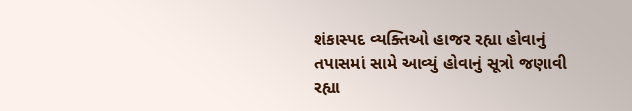શંકાસ્પદ વ્યક્તિઓ હાજર રહ્યા હોવાનું તપાસમાં સામે આવ્યું હોવાનું સૂત્રો જણાવી રહ્યા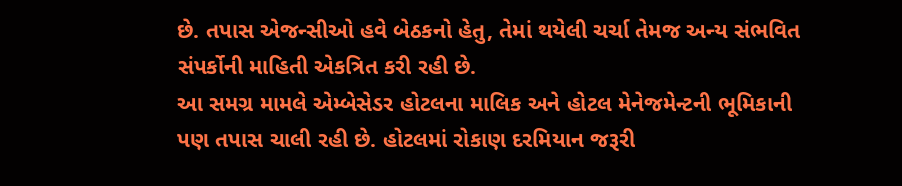છે. તપાસ એજન્સીઓ હવે બેઠકનો હેતુ, તેમાં થયેલી ચર્ચા તેમજ અન્ય સંભવિત સંપર્કોની માહિતી એકત્રિત કરી રહી છે.
આ સમગ્ર મામલે એમ્બેસેડર હોટલના માલિક અને હોટલ મેનેજમેન્ટની ભૂમિકાની પણ તપાસ ચાલી રહી છે. હોટલમાં રોકાણ દરમિયાન જરૂરી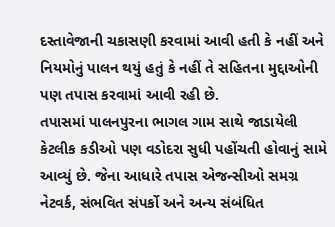દસ્તાવેજાની ચકાસણી કરવામાં આવી હતી કે નહીં અને નિયમોનું પાલન થયું હતું કે નહીં તે સહિતના મુદ્દાઓની પણ તપાસ કરવામાં આવી રહી છે.
તપાસમાં પાલનપુરના ભાગલ ગામ સાથે જાડાયેલી કેટલીક કડીઓ પણ વડોદરા સુધી પહોંચતી હોવાનું સામે આવ્યું છે. જેના આધારે તપાસ એજન્સીઓ સમગ્ર નેટવર્ક, સંભવિત સંપર્કો અને અન્ય સંબંધિત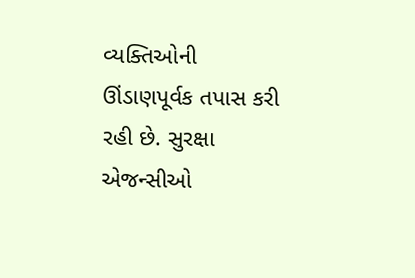વ્યક્તિઓની ઊંડાણપૂર્વક તપાસ કરી રહી છે. સુરક્ષા એજન્સીઓ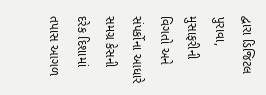દ્વારા ડિજિટલ પુરાવા, મુસાફરીની વિગતો અને સંપર્કોના આધારે સમગ્ર કેસની દરેક દિશામાં તપાસ આગળ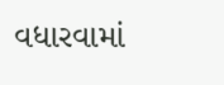વધારવામાં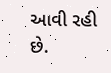આવી રહી છે.